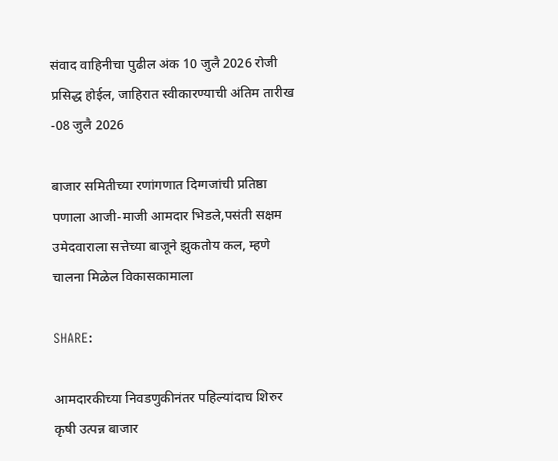संवाद वाहिनीचा पुढील अंक 10 जुलै 2026 रोजी प्रसिद्ध होईल, जाहिरात स्वीकारण्याची अंतिम तारीख -08 जुलै 2026

बाजार समितीच्या रणांगणात दिग्गजांची प्रतिष्ठा पणाला आजी-माजी आमदार भिडले,पसंती सक्षम उमेदवाराला सत्तेच्या बाजूने झुकतोय कल, म्हणे चालना मिळेल विकासकामाला

SHARE:

आमदारकीच्या निवडणुकीनंतर पहिल्यांदाच शिरुर कृषी उत्पन्न बाजार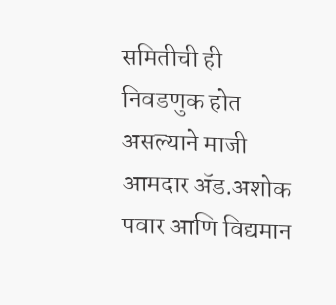समितीची ही निवडणुक होत असल्याने माजी आमदार ॲड.अशोक पवार आणि विद्यमान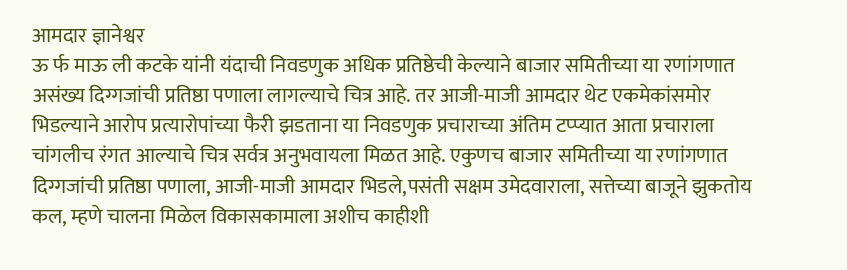आमदार ज्ञानेश्वर
ऊ र्फ माऊ ली कटके यांनी यंदाची निवडणुक अधिक प्रतिष्ठेची केल्याने बाजार समितीच्या या रणांगणात असंख्य दिग्गजांची प्रतिष्ठा पणाला लागल्याचे चित्र आहे. तर आजी-माजी आमदार थेट एकमेकांसमोर भिडल्याने आरोप प्रत्यारोपांच्या फैरी झडताना या निवडणुक प्रचाराच्या अंतिम टप्प्यात आता प्रचाराला चांगलीच रंगत आल्याचे चित्र सर्वत्र अनुभवायला मिळत आहे. एकुणच बाजार समितीच्या या रणांगणात दिग्गजांची प्रतिष्ठा पणाला, आजी-माजी आमदार भिडले,पसंती सक्षम उमेदवाराला, सत्तेच्या बाजूने झुकतोय कल, म्हणे चालना मिळेल विकासकामाला अशीच काहीशी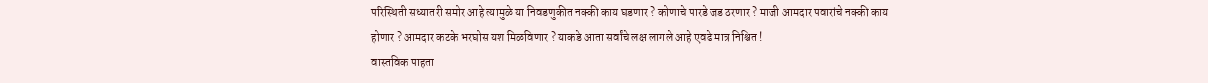परिस्थिती सध्यातरी समोर आहे त्यामुळे या निवडणुकीत नक्की काय घडणार ? कोणाचे पारडे जड ठरणार ? माजी आमदार पवारांचे नक्की काय होणार ? आमदार कटके भरघोस यश मिळविणार ? याकडे आता सर्वांचे लक्ष लागले आहे एवढे मात्र निश्चित !
वास्तविक पाहता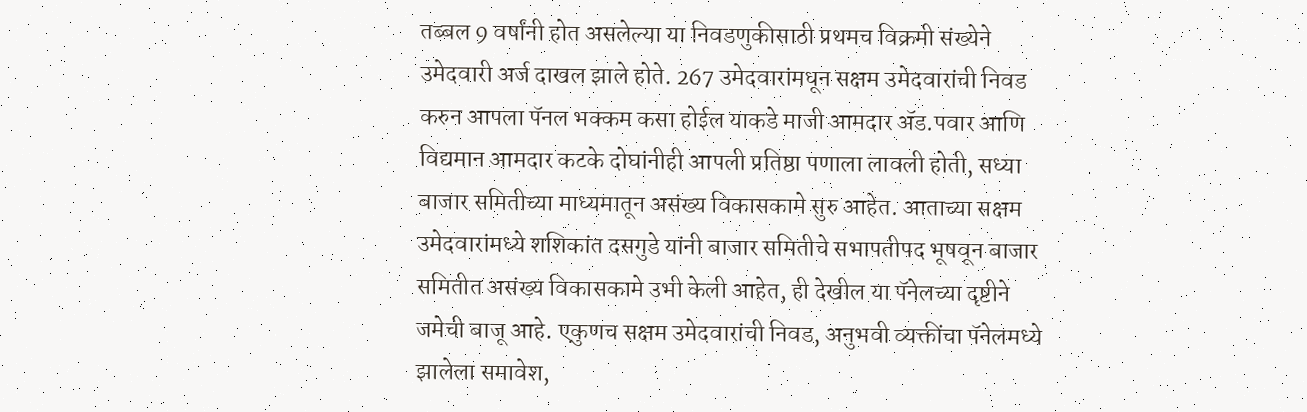तब्बल 9 वर्षांनी होत असलेल्या या निवडणुकीसाठी प्रथमच विक्रमी संख्येने उमेदवारी अर्ज दाखल झाले होते. 267 उमेदवारांमधून सक्षम उमेदवारांची निवड करुन आपला पॅनल भक्कम कसा होईल याकडे माजी आमदार ॲड.पवार आणि विद्यमान आमदार कटके दोघांनीही आपली प्रतिष्ठा पणाला लावली होती, सध्या बाजार समितीच्या माध्यमातून असंख्य विकासकामे सुरु आहेत. आताच्या सक्षम उमेदवारांमध्ये शशिकांत दसगुडे यांनी बाजार समितीचे सभापतीपद भूषवून बाजार समितीत असंख्य विकासकामे उभी केली आहेत, ही देखील या पॅनेलच्या दृष्टीने जमेची बाजू आहे. एकुणच सक्षम उमेदवारांची निवड, अनुभवी व्यक्तींचा पॅनेलमध्ये झालेला समावेश,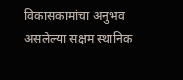विकासकामांचा अनुभव असलेल्या सक्षम स्थानिक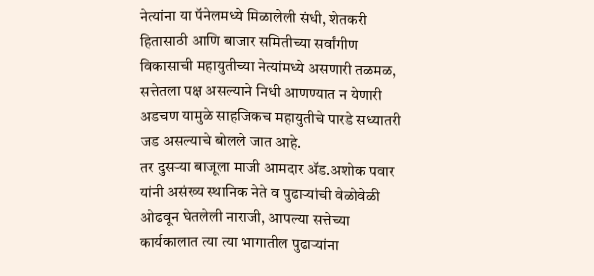नेत्यांना या पॅनेलमध्ये मिळालेली संधी, शेतकरी हितासाठी आणि बाजार समितीच्या सर्वांगीण विकासाची महायुतीच्या नेत्यांमध्ये असणारी तळमळ, सत्तेतला पक्ष असल्याने निधी आणण्यात न येणारी अडचण यामुळे साहजिकच महायुतीचे पारडे सध्यातरी जड असल्याचे बोलले जात आहे.
तर दुसऱ्या बाजूला माजी आमदार ॲड.अशोक पवार यांनी असंख्य स्थानिक नेते व पुढाऱ्यांची वेळोवेळी ओढवून घेतलेली नाराजी, आपल्या सत्तेच्या कार्यकालात त्या त्या भागातील पुढाऱ्यांना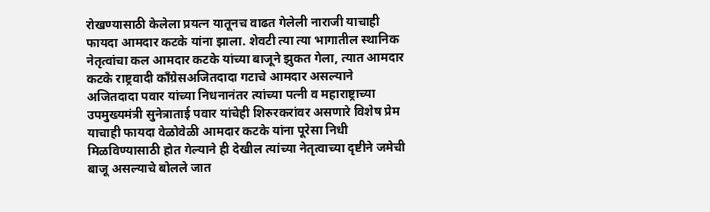रोखण्यासाठी केलेला प्रयत्न यातूनच वाढत गेलेली नाराजी याचाही फायदा आमदार कटके यांना झाला. शेवटी त्या त्या भागातील स्थानिक नेतृत्वांचा कल आमदार कटके यांच्या बाजूने झुकत गेला, त्यात आमदार कटके राष्ट्रवादी कॉंग्रेसअजितदादा गटाचे आमदार असल्याने अजितदादा पवार यांच्या निधनानंतर त्यांच्या पत्नी व महाराष्ट्राच्या उपमुख्यमंत्री सुनेत्राताई पवार यांचेही शिरुरकरांवर असणारे विशेष प्रेम याचाही फायदा वेळोवेळी आमदार कटके यांना पूरेसा निधी मिळविण्यासाठी होत गेल्याने ही देखील त्यांच्या नेतृत्वाच्या दृष्टीने जमेची बाजू असल्याचे बोलले जात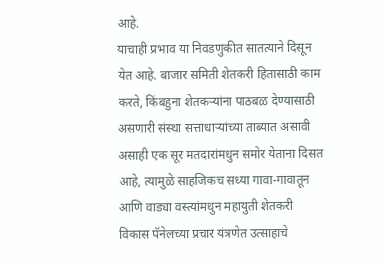आहे.
याचाही प्रभाव या निवडणुकीत सातत्याने दिसून येत आहे. बाजार समिती शेतकरी हितासाठी काम करते, किंबहुना शेतकऱ्यांना पाठबळ देण्यासाठी असणारी संस्था सत्ताधाऱ्यांच्या ताब्यात असावी असाही एक सूर मतदारांमधुन समोर येताना दिसत आहे, त्यामुळे साहजिकच सध्या गावा-गावातून आणि वाड्या वस्त्यांमधुन महायुती शेतकरी विकास पॅनेलच्या प्रचार यंत्रणेत उत्साहाचे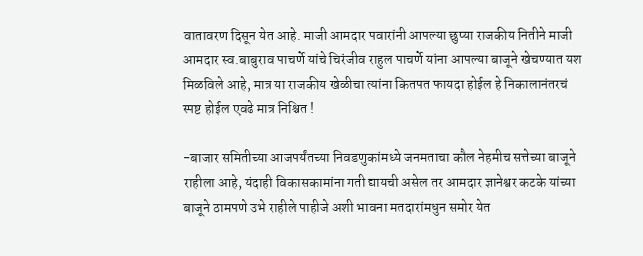वातावरण दिसून येत आहे. माजी आमदार पवारांनी आपल्या छुप्या राजकीय नितीने माजी आमदार स्व.बाबुराव पाचर्णे यांचे चिरंजीव राहुल पाचर्णे यांना आपल्या बाजूने खेचण्यात यश मिळविले आहे, मात्र या राजकीय खेळीचा त्यांना कितपत फायदा होईल हे निकालानंतरचं स्पष्ट होईल एवढे मात्र निश्चित !

-बाजार समितीच्या आजपर्यंतच्या निवडणुकांमध्ये जनमताचा कौल नेहमीच सत्तेच्या बाजूने राहीला आहे, यंदाही विकासकामांना गती द्यायची असेल तर आमदार ज्ञानेश्वर कटके यांच्या बाजूने ठामपणे उभे राहीले पाहीजे अशी भावना मतदारांमधुन समोर येत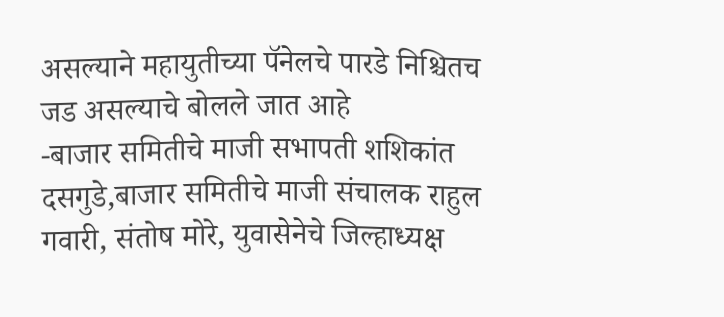असल्याने महायुतीच्या पॅनेलचे पारडे निश्चितच जड असल्याचे बोलले जात आहे
-बाजार समितीचे माजी सभापती शशिकांत दसगुडे,बाजार समितीचे माजी संचालक राहुल गवारी, संतोष मोरे, युवासेनेचे जिल्हाध्यक्ष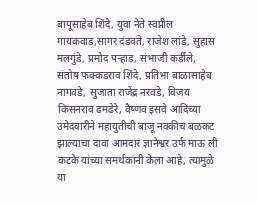बापूसाहेब शिंदे, युवा नेते स्वप्नील गायकवाड,सागर दंडवते, राजेश लांडे, सुहास मलगुंडे, प्रमोद पऱ्हाड, संभाजी कर्डीले, संतोष फक्कडराव शिंदे, प्रतिभा बाळासाहेब नागवडे, सुजाता राजेंद्र नरवडे, विजय किसनराव ढमढेरे, वैष्णव इसवे आदिंच्या उमेदवारीने महायुतीची बाजू नक्कीच बळकट झाल्याचा दावा आमदार ज्ञानेश्वर उर्फ माऊ ली कटके यांच्या समर्थकांनी केला आहे, त्यामुळे या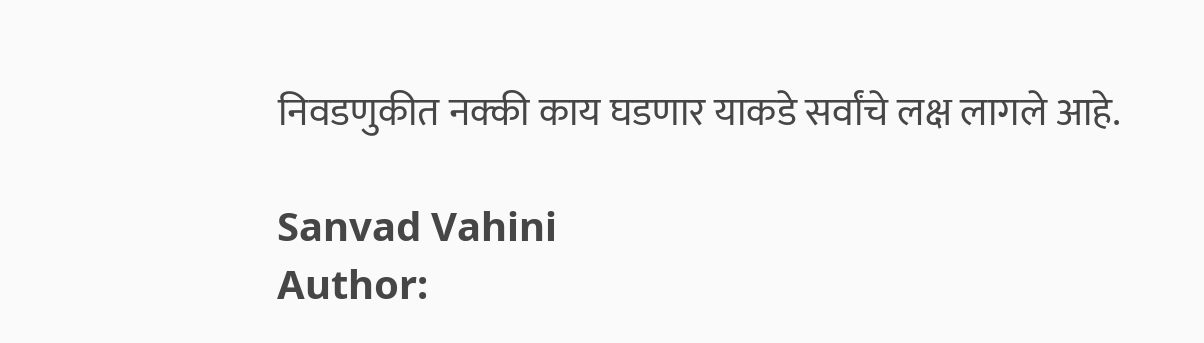निवडणुकीत नक्की काय घडणार याकडे सर्वांचे लक्ष लागले आहे.

Sanvad Vahini
Author: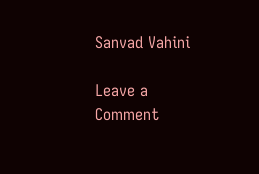Sanvad Vahini

Leave a Comment